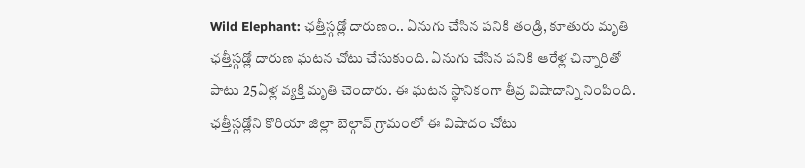Wild Elephant: ఛత్తీస్గడ్లో దారుణం.. ఏనుగు చేసిన పనికి తండ్రి, కూతురు మృతి
ఛత్తీస్గడ్లో దారుణ ఘటన చోటు చేసుకుంది. ఏనుగు చేసిన పనికి ఆరేళ్ల చిన్నారితో పాటు 25ఏళ్ల వ్యక్తి మృతి చెందారు. ఈ ఘటన స్థానికంగా తీవ్ర విషాదాన్ని నింపింది. ఛత్తీస్గడ్లోని కొరియా జిల్లా బెల్గావ్ గ్రామంలో ఈ విషాదం చోటు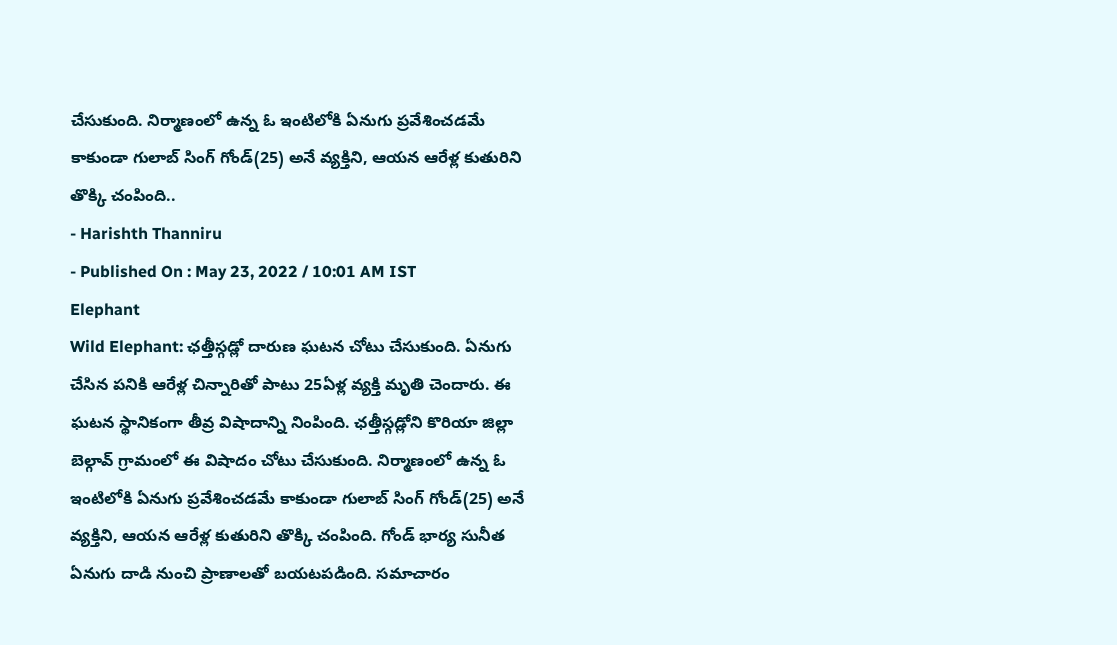చేసుకుంది. నిర్మాణంలో ఉన్న ఓ ఇంటిలోకి ఏనుగు ప్రవేశించడమే కాకుండా గులాబ్ సింగ్ గోండ్(25) అనే వ్యక్తిని, ఆయన ఆరేళ్ల కుతురిని తొక్కి చంపింది..
- Harishth Thanniru
- Published On : May 23, 2022 / 10:01 AM IST
Elephant
Wild Elephant: ఛత్తీస్గడ్లో దారుణ ఘటన చోటు చేసుకుంది. ఏనుగు చేసిన పనికి ఆరేళ్ల చిన్నారితో పాటు 25ఏళ్ల వ్యక్తి మృతి చెందారు. ఈ ఘటన స్థానికంగా తీవ్ర విషాదాన్ని నింపింది. ఛత్తీస్గడ్లోని కొరియా జిల్లా బెల్గావ్ గ్రామంలో ఈ విషాదం చోటు చేసుకుంది. నిర్మాణంలో ఉన్న ఓ ఇంటిలోకి ఏనుగు ప్రవేశించడమే కాకుండా గులాబ్ సింగ్ గోండ్(25) అనే వ్యక్తిని, ఆయన ఆరేళ్ల కుతురిని తొక్కి చంపింది. గోండ్ భార్య సునీత ఏనుగు దాడి నుంచి ప్రాణాలతో బయటపడింది. సమాచారం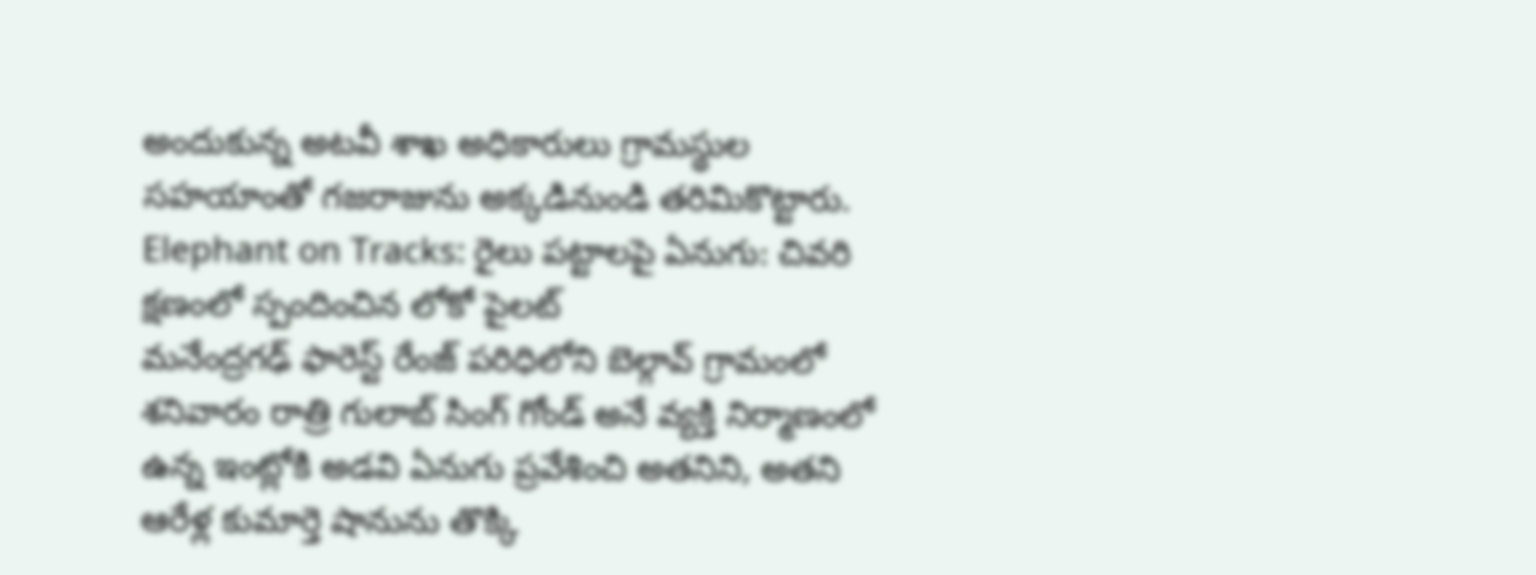అందుకున్న అటవీ శాఖ అధికారులు గ్రామస్థుల సహయాంతో గజరాజును అక్కడినుండి తరిమికొట్టారు.
Elephant on Tracks: రైలు పట్టాలపై ఏనుగు: చివరి క్షణంలో స్పందించిన లోకో పైలట్
మనేంద్రగఢ్ ఫారెస్ట్ రేంజ్ పరిధిలోని బెల్గావ్ గ్రామంలో శనివారం రాత్రి గులాబ్ సింగ్ గోండ్ అనే వ్యక్తి నిర్మాణంలో ఉన్న ఇంట్లోకి అడవి ఏనుగు ప్రవేశించి అతనిని, అతని ఆరేళ్ల కుమార్తె షానును తొక్కి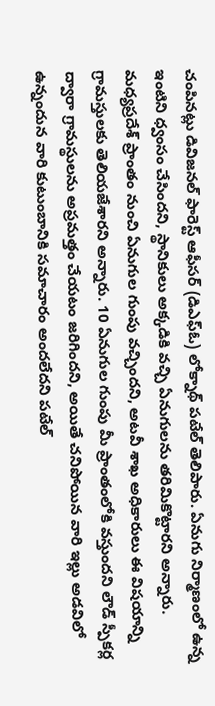చంపినట్లు డివిజనల్ ఫారెస్ట్ ఆఫీసర్ (డిఎఫ్ఓ) లోక్నాథ్ పటేల్ తెలిపారు. ఏనుగు నిర్మాణంలో ఉన్న ఇంటిని ధ్వంసం చేసిందని, స్థానికులు అక్కడికి వచ్చి ఏనుగులను తరిమికొట్టారని అన్నారు. మధ్యప్రదేశ్ ప్రాంతం నుంచి ఏనుగుల గుంపు వచ్చిందని, అటవీ శాఖ అధికారులు ఈ విషయాన్ని గ్రామస్తులకు తెలియజేశారని అన్నారు. 10 ఏనుగుల గుంపు మీ ప్రాంతంలోకి వస్తుందని లౌడ్ స్పీకర్ల ద్వారా గ్రామస్థులను అప్రమత్తం చేయటం జరిగిందని, అయితే చనిపోయిన వారి ఇల్లు అడవిలో ఉన్నందున వారి కుటుంబానికి సమాచారం అందలేదని పటేల్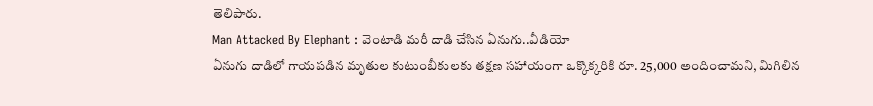తెలిపారు.
Man Attacked By Elephant : వెంటాడి మరీ దాడి చేసిన ఏనుగు..వీడియో
ఏనుగు దాడిలో గాయపడిన మృతుల కుటుంబీకులకు తక్షణ సహాయంగా ఒక్కొక్కరికి రూ. 25,000 అందించామని, మిగిలిన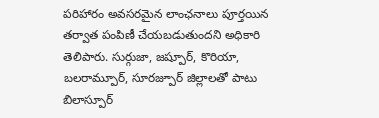పరిహారం అవసరమైన లాంఛనాలు పూర్తయిన తర్వాత పంపిణీ చేయబడుతుందని అధికారి తెలిపారు. సుర్గుజా, జష్పూర్, కొరియా, బలరామ్పూర్, సూరజ్పూర్ జిల్లాలతో పాటు బిలాస్పూర్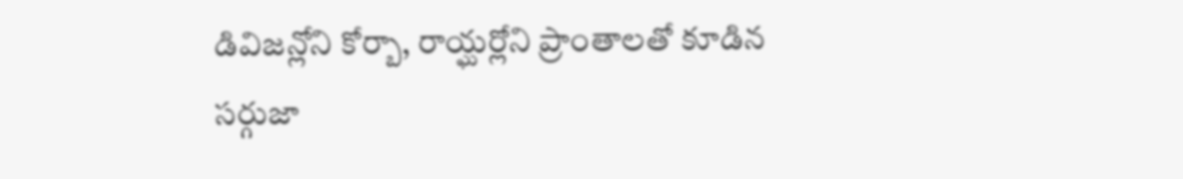డివిజన్లోని కోర్బా, రాయ్ఘర్లోని ప్రాంతాలతో కూడిన సర్గుజా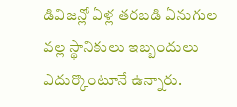డివిజన్లో ఏళ్ల తరబడి ఏనుగుల వల్ల స్థానికులు ఇబ్బందులు ఎదుర్కొంటూనే ఉన్నారు.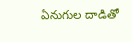ఏనుగుల దాడితో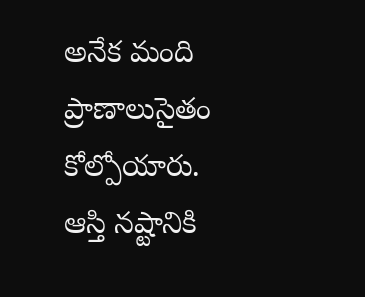అనేక మంది ప్రాణాలుసైతం కోల్పోయారు. ఆస్తి నష్టానికి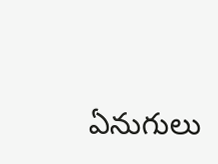ఏనుగులు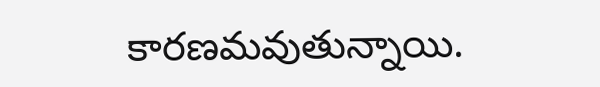కారణమవుతున్నాయి.